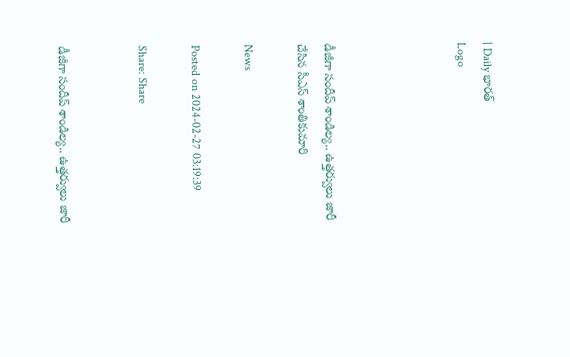| Daily భారత్
Logo




డీజీగా సందీప్ శాండిల్య.. ఉత్తర్వులు జారీ చేసిన సీఎస్ శాంతికుమారి

News

Posted on 2024-02-27 03:19:39

Share: Share


డీజీగా సందీప్ శాండిల్య.. ఉత్తర్వులు జారీ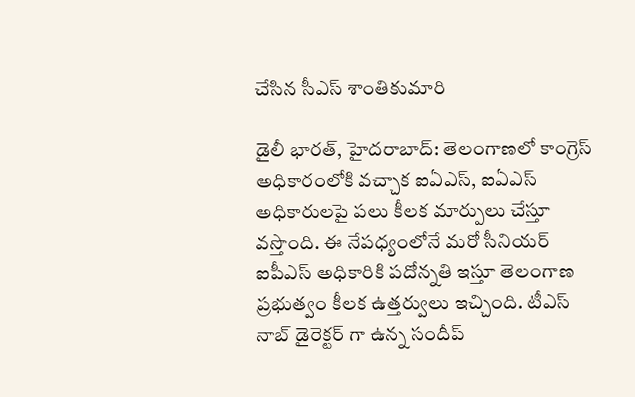చేసిన సీఎస్ శాంతికుమారి

డైలీ భారత్, హైదరాబాద్: తెలంగాణలో కాంగ్రెస్ అధికారంలోకి వచ్చాక ఐఏఎస్, ఐఏఎస్ అధికారులపై పలు కీలక మార్పులు చేస్తూ వస్తొంది. ఈ నేపధ్యంలోనే మరో సీనియర్ ఐపీఎస్ అధికారికి పదోన్నతి ఇస్తూ తెలంగాణ ప్రభుత్వం కీలక ఉత్తర్వులు ఇచ్చింది. టీఎస్ నాబ్ డైరెక్టర్ గా ఉన్న సందీప్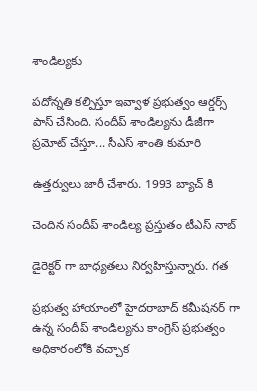శాండిల్యకు

పదోన్నతి కల్పిస్తూ ఇవ్వాళ ప్రభుత్వం ఆర్డర్స్ పాస్ చేసింది. సందీప్ శాండిల్యను డీజీగా ప్రమోట్ చేస్తూ... సీఎస్ శాంతి కుమారి

ఉత్తర్వులు జారీ చేశారు. 1993 బ్యాచ్ కి

చెందిన సందీప్ శాండిల్య ప్రస్తుతం టీఎస్ నాబ్

డైరెక్టర్ గా బాధ్యతలు నిర్వహిస్తున్నారు. గత

ప్రభుత్వ హాయాంలో హైదరాబాద్ కమీషనర్ గా ఉన్న సందీప్ శాండిల్యను కాంగ్రెస్ ప్రభుత్వం అధికారంలోకి వచ్చాక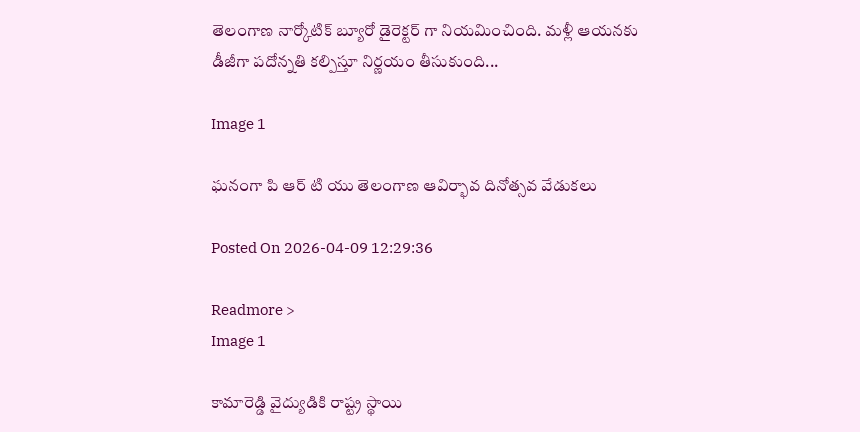తెలంగాణ నార్కోటిక్ బ్యూరో డైరెక్టర్ గా నియమించింది. మళ్లీ ఆయనకు డీజీగా పదోన్నతి కల్పిస్తూ నిర్ణయం తీసుకుంది...

Image 1

ఘనంగా పి ఆర్ టి యు తెలంగాణ ఆవిర్భావ దినోత్సవ వేడుకలు

Posted On 2026-04-09 12:29:36

Readmore >
Image 1

కామారెడ్డి వైద్యుడికి రాష్ట్ర స్థాయి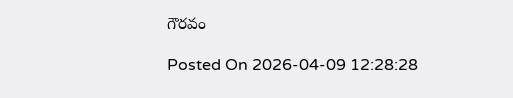గౌరవం

Posted On 2026-04-09 12:28:28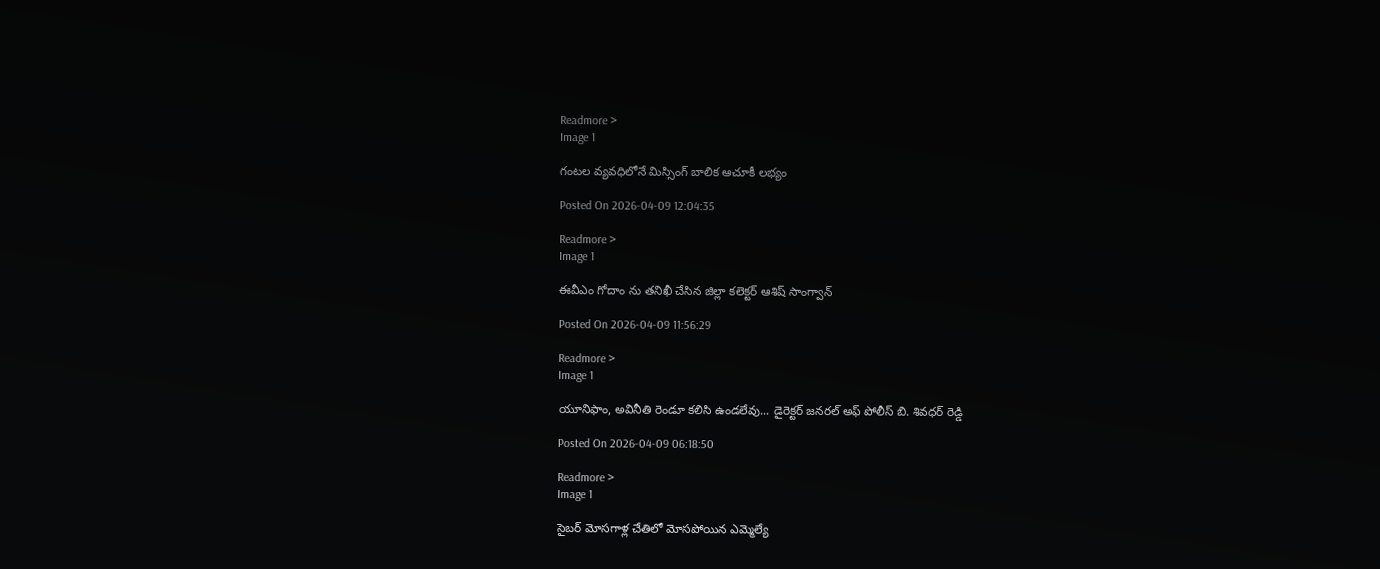Readmore >
Image 1

గంటల వ్యవధిలోనే మిస్సింగ్ బాలిక ఆచూకీ లభ్యం

Posted On 2026-04-09 12:04:35

Readmore >
Image 1

ఈవీఎం గోదాం ను తనిఖీ చేసిన జిల్లా కలెక్టర్ ఆశిష్ సాంగ్వాన్

Posted On 2026-04-09 11:56:29

Readmore >
Image 1

యూనిఫాం, అవినీతి రెండూ కలిసి ఉండలేవు... డైరెక్టర్ జనరల్ అఫ్ పోలీస్ బి. శివధర్ రెడ్డి

Posted On 2026-04-09 06:18:50

Readmore >
Image 1

సైబర్ మోసగాళ్ల చేతిలో మోసపోయిన ఎమ్మెల్యే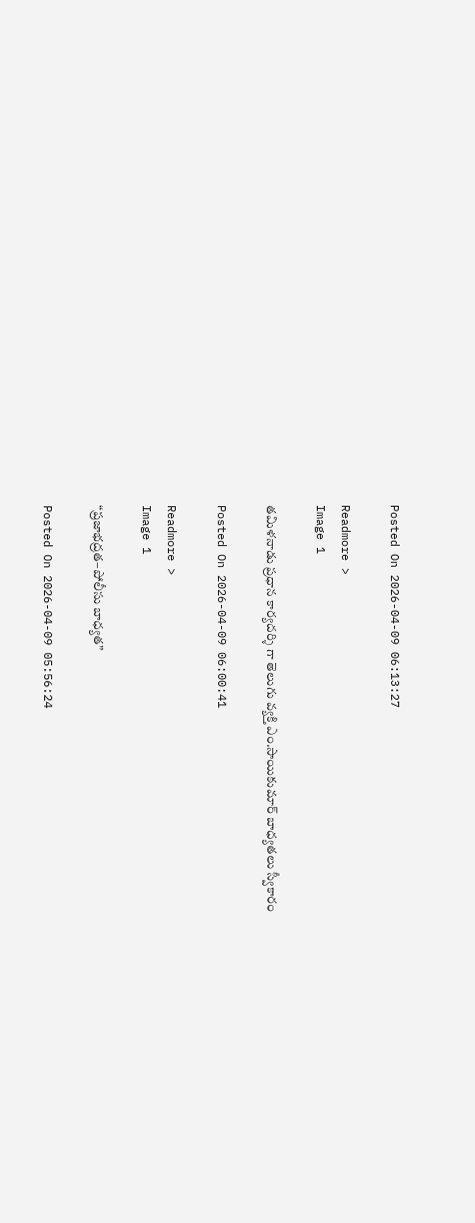Posted On 2026-04-09 06:13:27

Readmore >
Image 1

తమిళనాడు ప్రధాన కార్యదర్శి గా తెలుగు వ్యక్తి ఎం.సాయికుమార్ బాధ్యతలు స్వీకారం

Posted On 2026-04-09 06:00:41

Readmore >
Image 1

“ప్రజాభద్రత–పోలీసు బాధ్యత”

Posted On 2026-04-09 05:56:24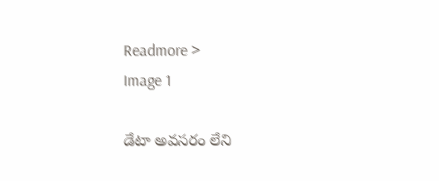Readmore >
Image 1

డేటా అవసరం లేని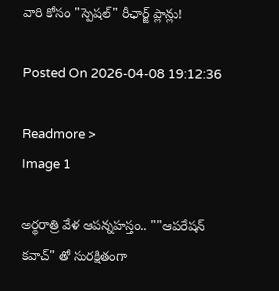వారి కోసం "స్పెషల్" రీఛార్జ్ ప్లాన్లు!

Posted On 2026-04-08 19:12:36

Readmore >
Image 1

అర్థరాత్రి వేళ ఆపన్నహస్తం.. ""ఆపరేషన్ కవాచ్" తో సురక్షితంగా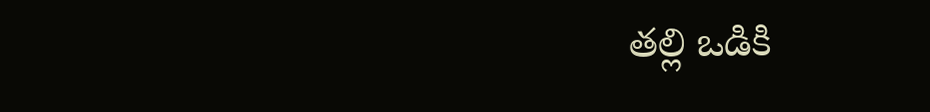తల్లి ఒడికి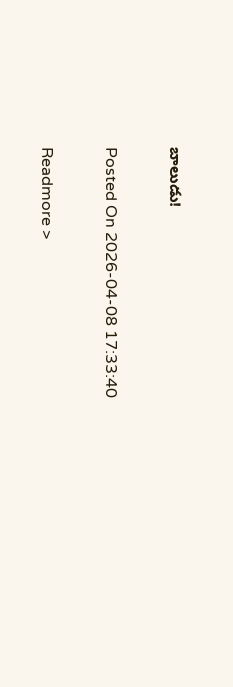బాలుడు!

Posted On 2026-04-08 17:33:40

Readmore >